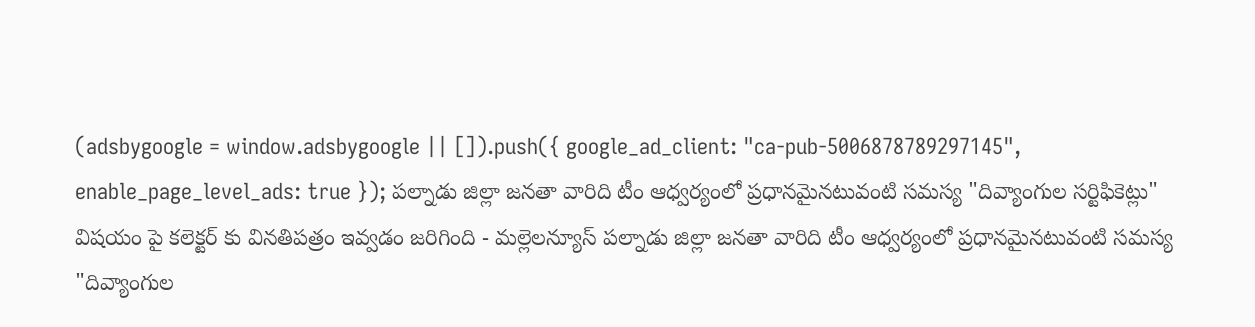(adsbygoogle = window.adsbygoogle || []).push({ google_ad_client: "ca-pub-5006878789297145", enable_page_level_ads: true }); పల్నాడు జిల్లా జనతా వారిది టీం ఆధ్వర్యంలో ప్రధానమైనటువంటి సమస్య "దివ్యాంగుల సర్టిఫికెట్లు" విషయం పై కలెక్టర్ కు వినతిపత్రం ఇవ్వడం జరిగింది - మల్లెలన్యూస్ పల్నాడు జిల్లా జనతా వారిది టీం ఆధ్వర్యంలో ప్రధానమైనటువంటి సమస్య "దివ్యాంగుల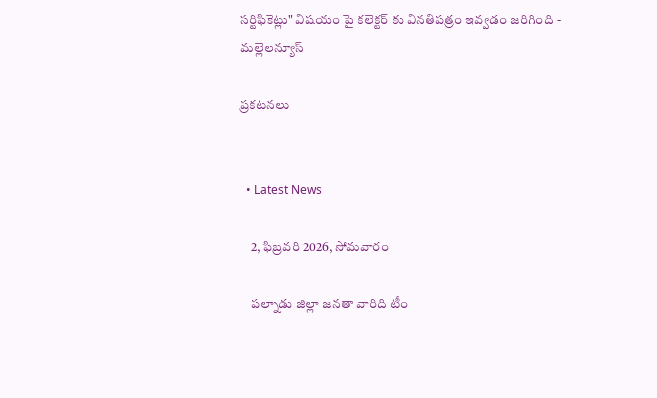సర్టిఫికెట్లు" విషయం పై కలెక్టర్ కు వినతిపత్రం ఇవ్వడం జరిగింది - మల్లెలన్యూస్

ప్రకటనలు


  • Latest News

    2, ఫిబ్రవరి 2026, సోమవారం

    పల్నాడు జిల్లా జనతా వారిది టీం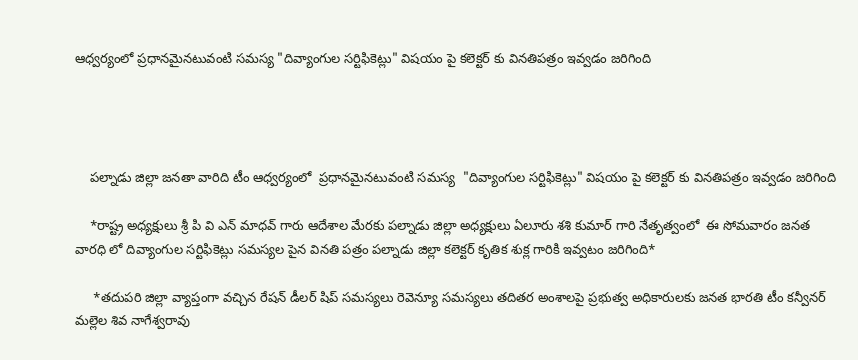ఆధ్వర్యంలో ప్రధానమైనటువంటి సమస్య "దివ్యాంగుల సర్టిఫికెట్లు" విషయం పై కలెక్టర్ కు వినతిపత్రం ఇవ్వడం జరిగింది




    పల్నాడు జిల్లా జనతా వారిది టీం ఆధ్వర్యంలో  ప్రధానమైనటువంటి సమస్య  "దివ్యాంగుల సర్టిఫికెట్లు" విషయం పై కలెక్టర్ కు వినతిపత్రం ఇవ్వడం జరిగింది

    *రాష్ట్ర అధ్యక్షులు శ్రీ పి వి ఎన్ మాధవ్ గారు ఆదేశాల మేరకు పల్నాడు జిల్లా అధ్యక్షులు ఏలూరు శశి కుమార్ గారి నేతృత్వంలో  ఈ సోమవారం జనత వారధి లో దివ్యాంగుల సర్టిఫికెట్లు సమస్యల పైన వినతి పత్రం పల్నాడు జిల్లా కలెక్టర్ కృతిక శుక్ల గారికి ఇవ్వటం జరిగింది*

     *తదుపరి జిల్లా వ్యాప్తంగా వచ్చిన రేషన్ డీలర్ షిప్ సమస్యలు రెవెన్యూ సమస్యలు తదితర అంశాలపై ప్రభుత్వ అధికారులకు జనత భారతి టీం కన్వీనర్ మల్లెల శివ నాగేశ్వరావు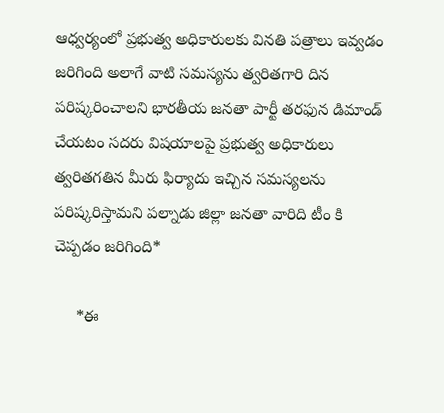ఆధ్వర్యంలో ప్రభుత్వ అధికారులకు వినతి పత్రాలు ఇవ్వడం జరిగింది అలాగే వాటి సమస్యను త్వరితగారి దిన పరిష్కరించాలని భారతీయ జనతా పార్టీ తరఫున డిమాండ్ చేయటం సదరు విషయాలపై ప్రభుత్వ అధికారులు త్వరితగతిన మీరు ఫిర్యాదు ఇచ్చిన సమస్యలను పరిష్కరిస్తామని పల్నాడు జిల్లా జనతా వారిది టీం కి చెప్పడం జరిగింది*

     *ఈ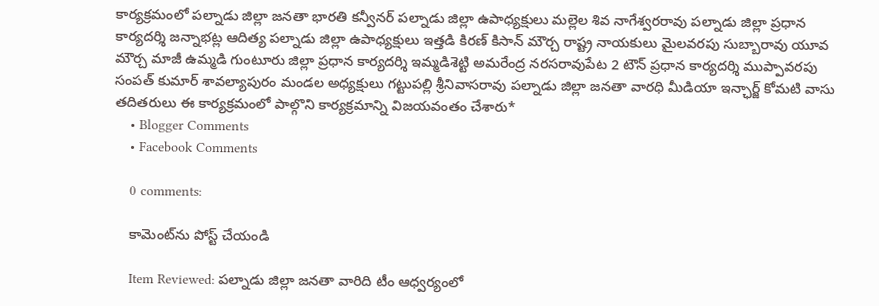కార్యక్రమంలో పల్నాడు జిల్లా జనతా భారతి కన్వీనర్ పల్నాడు జిల్లా ఉపాధ్యక్షులు మల్లెల శివ నాగేశ్వరరావు పల్నాడు జిల్లా ప్రధాన కార్యదర్శి జన్నాభట్ల ఆదిత్య పల్నాడు జిల్లా ఉపాధ్యక్షులు ఇత్తడి కిరణ్ కిసాన్ మౌర్చ రాష్ట్ర నాయకులు మైలవరపు సుబ్బారావు యూవ మౌర్చ మాజీ ఉమ్మడి గుంటూరు జిల్లా ప్రధాన కార్యదర్శి ఇమ్మడిశెట్టి అమరేంద్ర నరసరావుపేట 2 టౌన్ ప్రధాన కార్యదర్శి ముప్పావరపు సంపత్ కుమార్ శావల్యాపురం మండల అధ్యక్షులు గట్టుపల్లి శ్రీనివాసరావు పల్నాడు జిల్లా జనతా వారధి మీడియా ఇన్ఛార్జ్ కోమటి వాసు తదితరులు ఈ కార్యక్రమంలో పాల్గొని కార్యక్రమాన్ని విజయవంతం చేశారు*
    • Blogger Comments
    • Facebook Comments

    0 comments:

    కామెంట్‌ను పోస్ట్ చేయండి

    Item Reviewed: పల్నాడు జిల్లా జనతా వారిది టీం ఆధ్వర్యంలో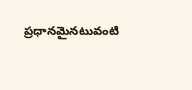ప్రధానమైనటువంటి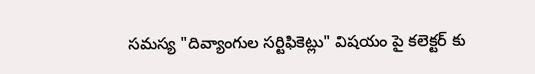సమస్య "దివ్యాంగుల సర్టిఫికెట్లు" విషయం పై కలెక్టర్ కు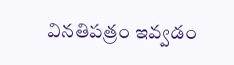వినతిపత్రం ఇవ్వడం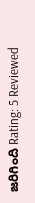జరిగింది Rating: 5 Reviewed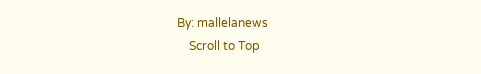By: mallelanews
    Scroll to Top